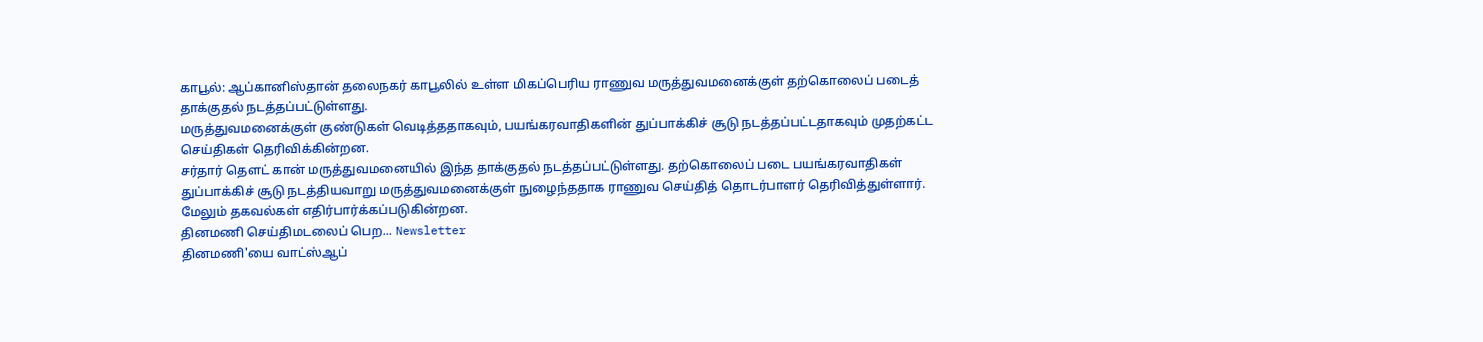காபூல்: ஆப்கானிஸ்தான் தலைநகர் காபூலில் உள்ள மிகப்பெரிய ராணுவ மருத்துவமனைக்குள் தற்கொலைப் படைத் தாக்குதல் நடத்தப்பட்டுள்ளது.
மருத்துவமனைக்குள் குண்டுகள் வெடித்ததாகவும், பயங்கரவாதிகளின் துப்பாக்கிச் சூடு நடத்தப்பட்டதாகவும் முதற்கட்ட செய்திகள் தெரிவிக்கின்றன.
சர்தார் தௌட் கான் மருத்துவமனையில் இந்த தாக்குதல் நடத்தப்பட்டுள்ளது. தற்கொலைப் படை பயங்கரவாதிகள் துப்பாக்கிச் சூடு நடத்தியவாறு மருத்துவமனைக்குள் நுழைந்ததாக ராணுவ செய்தித் தொடர்பாளர் தெரிவித்துள்ளார்.
மேலும் தகவல்கள் எதிர்பார்க்கப்படுகின்றன.
தினமணி செய்திமடலைப் பெற... Newsletter
தினமணி'யை வாட்ஸ்ஆப்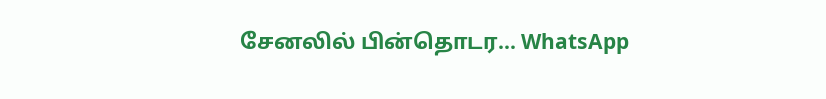சேனலில் பின்தொடர... WhatsApp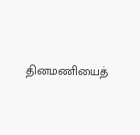தினமணியைத்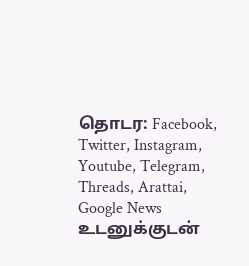தொடர: Facebook, Twitter, Instagram, Youtube, Telegram, Threads, Arattai, Google News
உடனுக்குடன்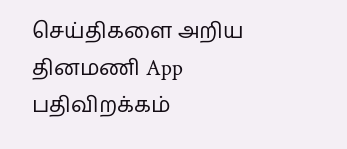செய்திகளை அறிய தினமணி App பதிவிறக்கம்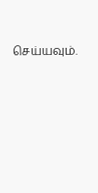செய்யவும்.